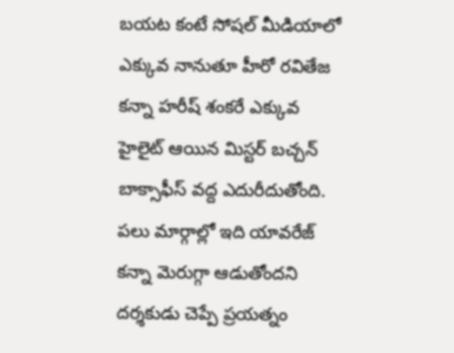బయట కంటే సోషల్ మీడియాలో ఎక్కువ నానుతూ హీరో రవితేజ కన్నా హరీష్ శంకరే ఎక్కువ హైలైట్ ఆయిన మిస్టర్ బచ్చన్ బాక్సాఫీస్ వద్ద ఎదురీదుతోంది. పలు మార్గాల్లో ఇది యావరేజ్ కన్నా మెరుగ్గా ఆడుతోందని దర్శకుడు చెప్పే ప్రయత్నం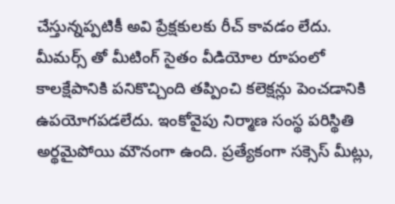చేస్తున్నప్పటికీ అవి ప్రేక్షకులకు రీచ్ కావడం లేదు. మీమర్స్ తో మీటింగ్ సైతం వీడియోల రూపంలో కాలక్షేపానికి పనికొచ్చింది తప్పించి కలెక్షన్లు పెంచడానికి ఉపయోగపడలేదు. ఇంకోవైపు నిర్మాణ సంస్థ పరిస్థితి అర్థమైపోయి మౌనంగా ఉంది. ప్రత్యేకంగా సక్సెస్ మీట్లు,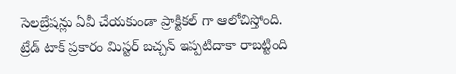సెలబ్రేషన్లు ఏవీ చేయకుండా ప్రాక్టికల్ గా ఆలోచిస్తోంది.
ట్రేడ్ టాక్ ప్రకారం మిస్టర్ బచ్చన్ ఇప్పటిదాకా రాబట్టింది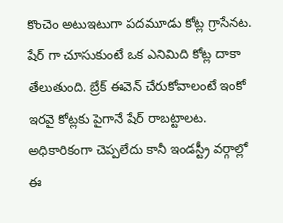కొంచెం అటుఇటుగా పదమూడు కోట్ల గ్రాసేనట. షేర్ గా చూసుకుంటే ఒక ఎనిమిది కోట్ల దాకా తేలుతుంది. బ్రేక్ ఈవెన్ చేరుకోవాలంటే ఇంకో ఇరవై కోట్లకు పైగానే షేర్ రాబట్టాలట. అధికారికంగా చెప్పలేదు కానీ ఇండస్ట్రీ వర్గాల్లో ఈ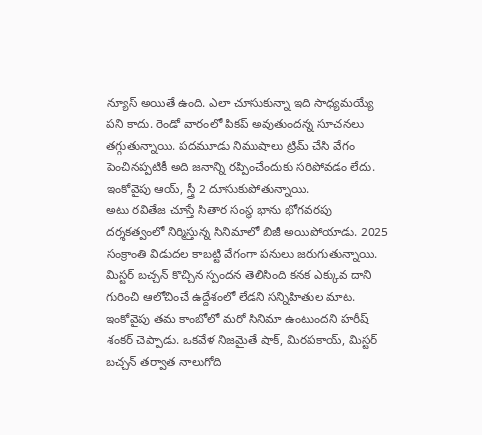న్యూస్ అయితే ఉంది. ఎలా చూసుకున్నా ఇది సాధ్యమయ్యే పని కాదు. రెండో వారంలో పికప్ అవుతుందన్న సూచనలు తగ్గుతున్నాయి. పదమూడు నిముషాలు ట్రిమ్ చేసి వేగం పెంచినప్పటికీ అది జనాన్ని రప్పించేందుకు సరిపోవడం లేదు. ఇంకోవైపు ఆయ్, స్త్రీ 2 దూసుకుపోతున్నాయి.
అటు రవితేజ చూస్తే సితార సంస్థ భాను భోగవరపు దర్శకత్వంలో నిర్మిస్తున్న సినిమాలో బిజీ అయిపోయాడు. 2025 సంక్రాంతి విడుదల కాబట్టి వేగంగా పనులు జరుగుతున్నాయి. మిస్టర్ బచ్చన్ కొచ్చిన స్పందన తెలిసింది కనక ఎక్కువ దాని గురించి ఆలోచించే ఉద్దేశంలో లేడని సన్నిహితుల మాట. ఇంకోవైపు తమ కాంబోలో మరో సినిమా ఉంటుందని హరీష్ శంకర్ చెప్పాడు. ఒకవేళ నిజమైతే షాక్, మిరపకాయ్, మిస్టర్ బచ్చన్ తర్వాత నాలుగోది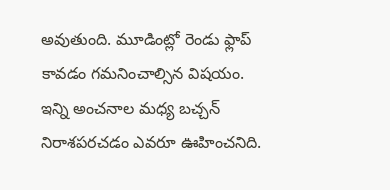అవుతుంది. మూడింట్లో రెండు ఫ్లాప్ కావడం గమనించాల్సిన విషయం. ఇన్ని అంచనాల మధ్య బచ్చన్ నిరాశపరచడం ఎవరూ ఊహించనిది.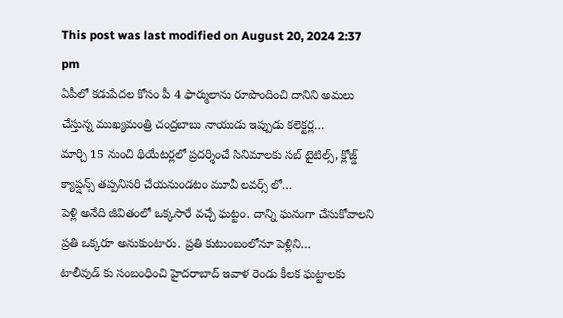This post was last modified on August 20, 2024 2:37 pm
ఏపీలో కడుపేదల కోసం పీ 4 ఫార్ములాను రూపొందించి దానిని అమలు చేస్తున్న ముఖ్యమంత్రి చంద్రబాబు నాయుడు ఇప్పుడు కలెక్టర్ల…
మార్చి 15 నుంచి థియేటర్లలో ప్రదర్శించే సినిమాలకు సబ్ టైటిల్స్, క్లోజ్డ్ క్యాప్షన్స్ తప్పనిసరి చేయనుండటం మూవీ లవర్స్ లో…
పెళ్లి అనేది జీవితంలో ఒక్కసారే వచ్చే ఘట్టం. దాన్ని ఘనంగా చేసుకోవాలని ప్రతి ఒక్కరూ అనుకుంటారు. ప్రతి కుటుంబంలోనూ పెళ్లిని…
టాలీవుడ్ కు సంబంధించి హైదరాబాద్ ఇవాళ రెండు కీలక ఘట్టాలకు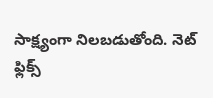సాక్ష్యంగా నిలబడుతోంది. నెట్ ఫ్లిక్స్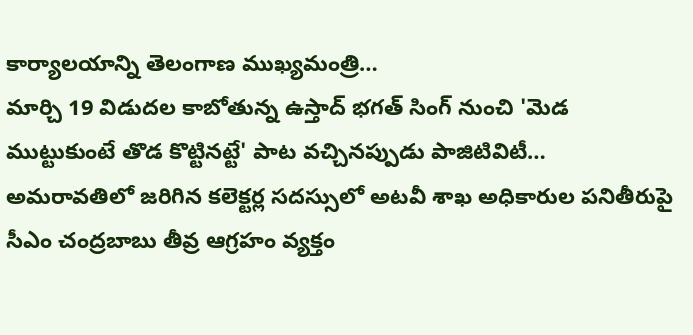కార్యాలయాన్ని తెలంగాణ ముఖ్యమంత్రి…
మార్చి 19 విడుదల కాబోతున్న ఉస్తాద్ భగత్ సింగ్ నుంచి 'మెడ ముట్టుకుంటే తొడ కొట్టినట్టే' పాట వచ్చినప్పుడు పాజిటివిటీ…
అమరావతిలో జరిగిన కలెక్టర్ల సదస్సులో అటవీ శాఖ అధికారుల పనితీరుపై సీఎం చంద్రబాబు తీవ్ర ఆగ్రహం వ్యక్తం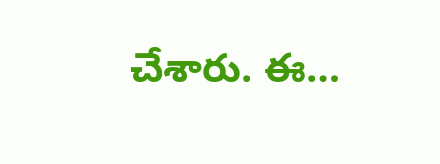చేశారు. ఈ…